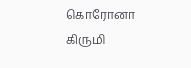கொரோனா கிருமி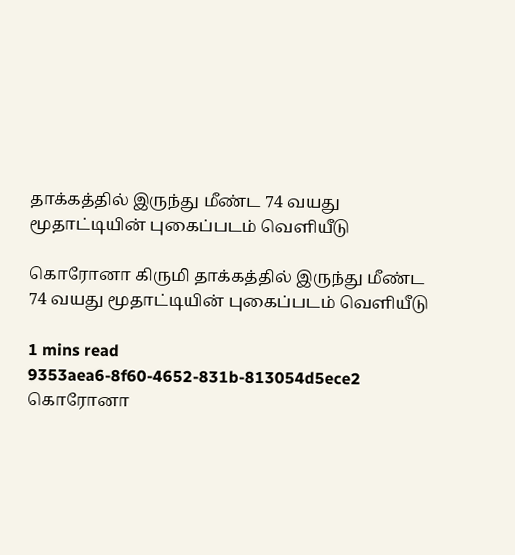தாக்கத்தில் இருந்து மீண்ட 74 வயது மூதாட்டியின் புகைப்படம் வெளியீடு

கொரோனா கிருமி தாக்கத்தில் இருந்து மீண்ட 74 வயது மூதாட்டியின் புகைப்படம் வெளியீடு

1 mins read
9353aea6-8f60-4652-831b-813054d5ece2
கொரோனா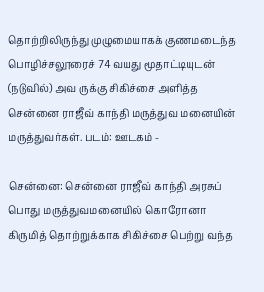தொற்றிலிருந்து முழுமையாகக் குணமடைந்த பொழிச்சலூரைச் 74 வயது மூதாட்டியுடன் (நடுவில்) அவ ருக்கு சிகிச்சை அளித்த சென்னை ராஜீவ் காந்தி மருத்துவ மனையின் மருத்துவர்கள். படம்: ஊடகம் -

சென்னை: சென்னை ராஜீவ் காந்தி அரசுப் பொது மருத்துவமனையில் கொரோனா கிருமித் தொற்றுக்காக சிகிச்சை பெற்று வந்த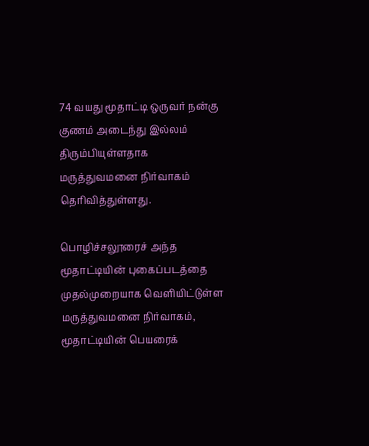74 வயது மூதாட்டி ஒருவர் நன்கு குணம் அடைந்து இல்லம் திரும்பியுள்ளதாக மருத்துவமனை நிர்வாகம் தெரிவித்துள்ளது.

பொழிச்சலூரைச் அந்த மூதாட்டியின் புகைப்படத்தை முதல்முறையாக வெளியிட்டுள்ள மருத்துவமனை நிர்வாகம், மூதாட்டியின் பெயரைக்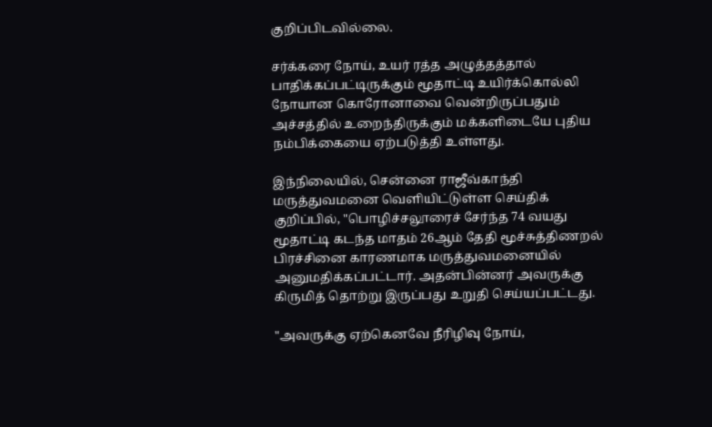குறிப்பிடவில்லை.

சர்க்கரை நோய், உயர் ரத்த அழுத்தத்தால் பாதிக்கப்பட்டிருக்கும் மூதாட்டி உயிர்க்கொல்லி நோயான கொரோனாவை வென்றிருப்பதும் அச்சத்தில் உறைந்திருக்கும் மக்களிடையே புதிய நம்பிக்கையை ஏற்படுத்தி உள்ளது.

இந்நிலையில், சென்னை ராஜீவ்காந்தி மருத்துவமனை வெளியிட்டுள்ள செய்திக் குறிப்பில், "பொழிச்சலூரைச் சேர்ந்த 74 வயது மூதாட்டி கடந்த மாதம் 26ஆம் தேதி மூச்சுத்திணறல் பிரச்சினை காரணமாக மருத்துவமனையில் அனுமதிக்கப்பட்டார். அதன்பின்னர் அவருக்கு கிருமித் தொற்று இருப்பது உறுதி செய்யப்பட்டது.

"அவருக்கு ஏற்கெனவே நீரிழிவு நோய்,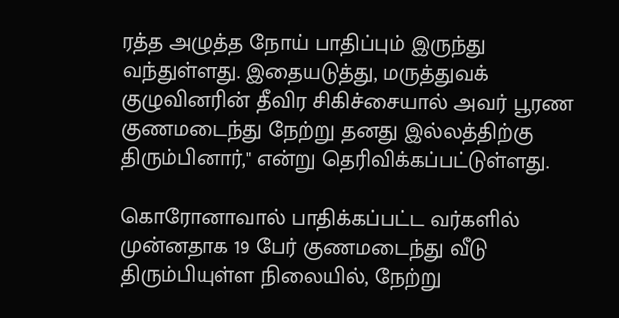ரத்த அழுத்த நோய் பாதிப்பும் இருந்து வந்துள்ளது. இதையடுத்து, மருத்துவக் குழுவினரின் தீவிர சிகிச்சையால் அவர் பூரண குணமடைந்து நேற்று தனது இல்லத்திற்கு திரும்பினார்," என்று தெரிவிக்கப்பட்டுள்ளது.

கொரோனாவால் பாதிக்கப்பட்ட வர்களில் முன்னதாக 19 பேர் குணமடைந்து வீடு திரும்பியுள்ள நிலையில், நேற்று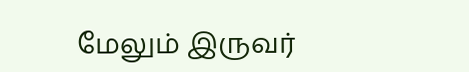மேலும் இருவர்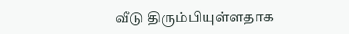வீடு திரும்பியுள்ளதாக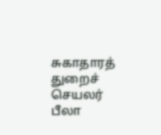சுகாதாரத் துறைச் செயலர் பீலா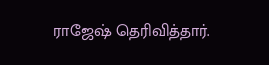ராஜேஷ் தெரிவித்தார்.